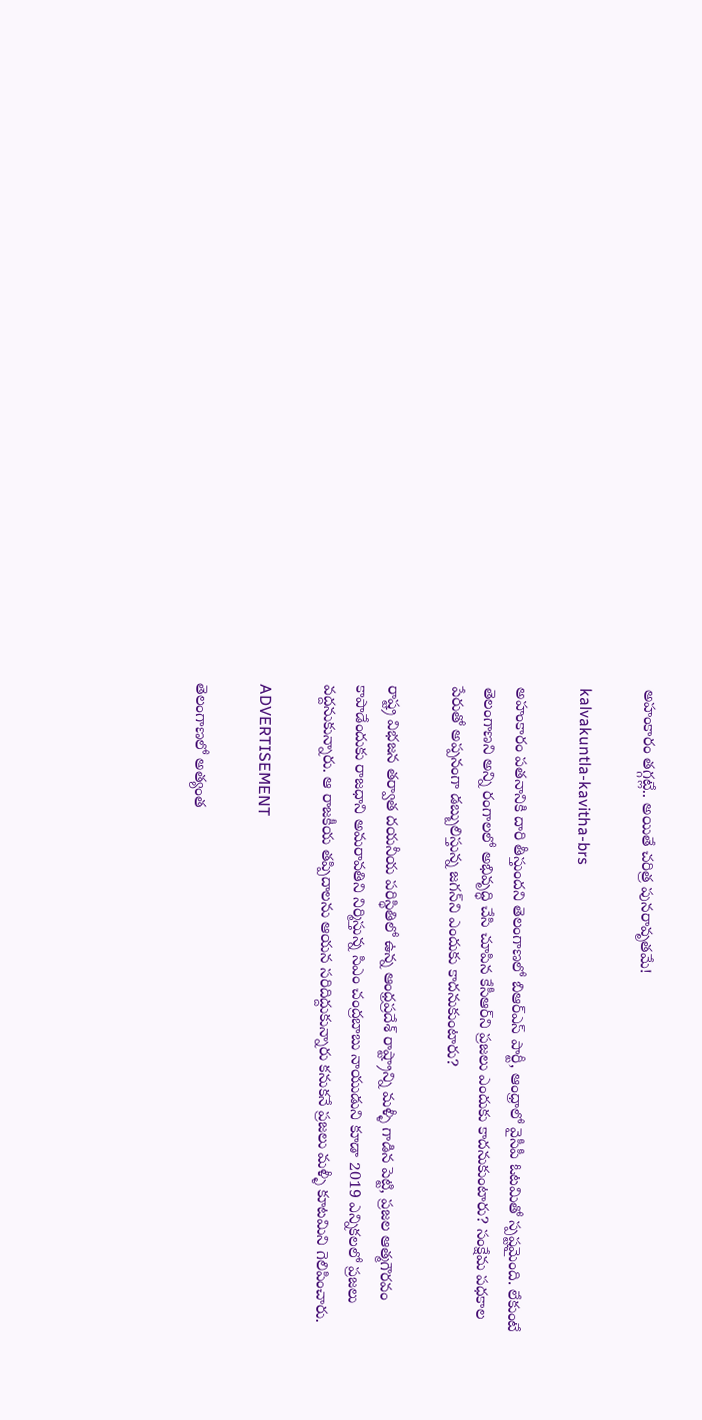అహంకారం తగ్గట్లే.. అయితే చరిత్ర పునరావృతమే!

kalvakuntla-kavitha-brs

అహంకారం పతనానికి దారి తీస్తుందని తెలంగాణలో బిఆర్ఎస్ పార్టీ, ఆంధ్రాలో వైసీపీ ఓటమితో స్పష్టమైంది. లేకుంటే తెలంగాణని అన్ని రంగాలలో అభివృద్ధి చేసి చూపిన కేసీఆర్‌ని ప్రజలు ఎందుకు కాదనుకుంటారు? సంక్షేమ పధకాల పేరుతో అప్పనంగా డబ్బులిస్తున్న జగన్‌ని ఎందుకు కాదనుకుంటారు?

రాష్ట్ర విభజన తర్వాత దయనీయ పరిస్థితిలో ఉన్న ఆంధ్రప్రదేశ్‌ రాష్ట్రాన్ని మళ్ళీ గాడిన పెట్టి, ప్రజల ఆత్మగౌరవం కాపాడేందుకు రాజధాని అమరావతిని నిర్మిస్తున్న సిఎం చంద్రబాబు నాయుడుని కూడా 2019 ఎన్నికలలో ప్రజలు వద్దనుకున్నారు. ఆ రాజకీయ తప్పిదాలను ఆయన సరిదిద్దుకున్నారు కనుకనే ప్రజలు మళ్ళీ కూటమిని గెలిపించారు.

ADVERTISEMENT

తెలంగాణలో అత్యంత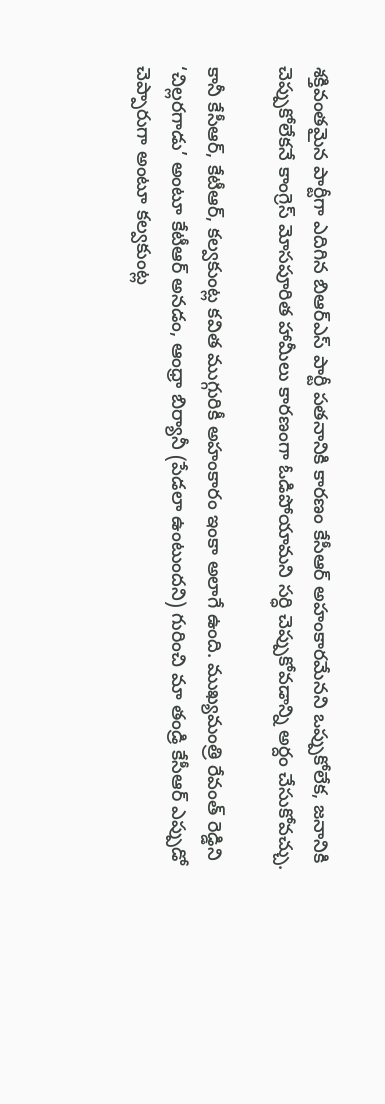శక్తివంతమైన పార్టీగా ఎదిగిన బిఆర్ఎస్ పార్టీ పతనానికి కారణం కేసీఆర్‌ అహంకారమేనని ఒప్పుకోలేక, జనానికి చెప్పుకోలేకనే కాంగ్రెస్‌ మోసపూరిత హామీలు కారణంగా ఓడిపోయామని సర్ధి చెప్పుకోవడాన్ని అర్దం చేసుకోవచ్చు.

కానీ కేసీఆర్‌, కేటీఆర్‌, కల్వకుంట్ల కవిత ముగ్గురికీ అహంకారం ఇంకా అలాగే ఉంది. ముఖ్యమంత్రి రేవంత్ రెడ్డిని ‘చిల్లరగాడు’ అంటూ కేటీఆర్‌ అనడం, ఆంధ్రా బిర్యానీ (పేడలా ఉంటుందని) గురించి మా తండ్రి కేసీఆర్‌ ఎప్పుడో చెప్పారుగా అంటూ కల్వకుంట్ల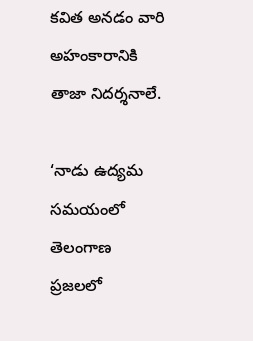కవిత అనడం వారి అహంకారానికి తాజా నిదర్శనాలే.

‘నాడు ఉద్యమ సమయంలో తెలంగాణ ప్రజలలో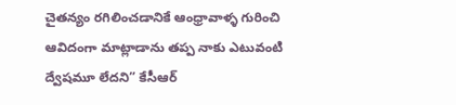చైతన్యం రగిలించడానికే ఆంధ్రావాళ్ళ గురించి ఆవిదంగా మాట్లాడాను తప్ప నాకు ఎటువంటి ద్వేషమూ లేదని” కేసీఆర్‌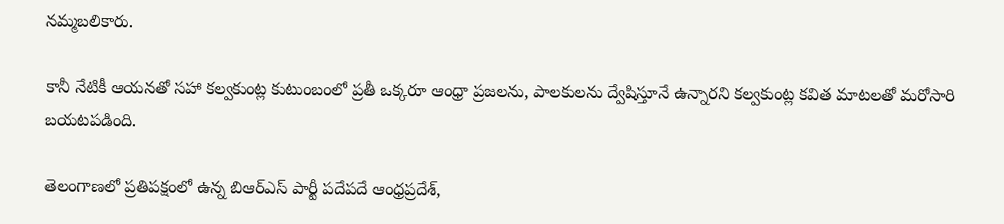నమ్మబలికారు.

కానీ నేటికీ ఆయనతో సహా కల్వకుంట్ల కుటుంబంలో ప్రతీ ఒక్కరూ ఆంధ్రా ప్రజలను, పాలకులను ద్వేషిస్తూనే ఉన్నారని కల్వకుంట్ల కవిత మాటలతో మరోసారి బయటపడింది.

తెలంగాణలో ప్రతిపక్షంలో ఉన్న బిఆర్ఎస్ పార్టీ పదేపదే ఆంధ్రప్రదేశ్‌,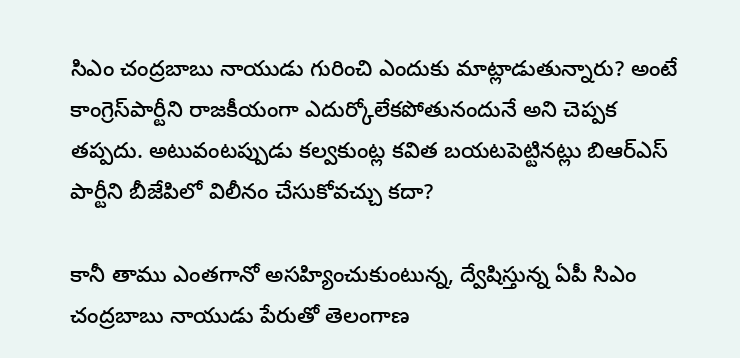సిఎం చంద్రబాబు నాయుడు గురించి ఎందుకు మాట్లాడుతున్నారు? అంటే కాంగ్రెస్‌పార్టీని రాజకీయంగా ఎదుర్కోలేకపోతునందునే అని చెప్పక తప్పదు. అటువంటప్పుడు కల్వకుంట్ల కవిత బయటపెట్టినట్లు బిఆర్ఎస్ పార్టీని బీజేపిలో విలీనం చేసుకోవచ్చు కదా?

కానీ తాము ఎంతగానో అసహ్యించుకుంటున్న, ద్వేషిస్తున్న ఏపీ సిఎం చంద్రబాబు నాయుడు పేరుతో తెలంగాణ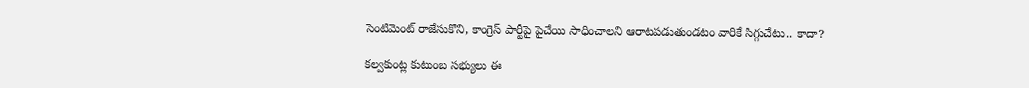సెంటిమెంట్ రాజేసుకొని, కాంగ్రెస్ పార్టీపై పైచేయి సాధించాలని ఆరాటపడుతుండటం వారికే సిగ్గుచేటు.. కాదా?

కల్వకుంట్ల కుటుంబ సభ్యులు ఈ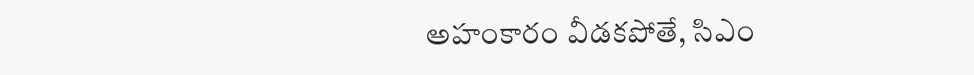అహంకారం వీడకపోతే, సిఎం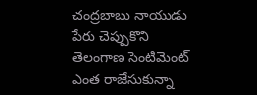చంద్రబాబు నాయుడు పేరు చెప్పుకొని తెలంగాణ సెంటిమెంట్ ఎంత రాజేసుకున్నా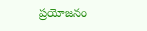ప్రయోజనం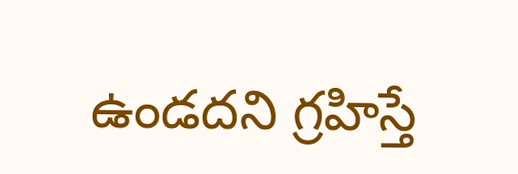ఉండదని గ్రహిస్తే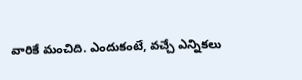వారికే మంచిది. ఎందుకంటే, వచ్చే ఎన్నికలు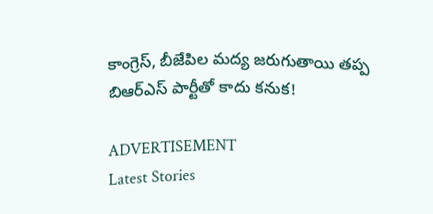కాంగ్రెస్‌, బీజేపిల మద్య జరుగుతాయి తప్ప బిఆర్ఎస్ పార్టీతో కాదు కనుక!

ADVERTISEMENT
Latest Stories